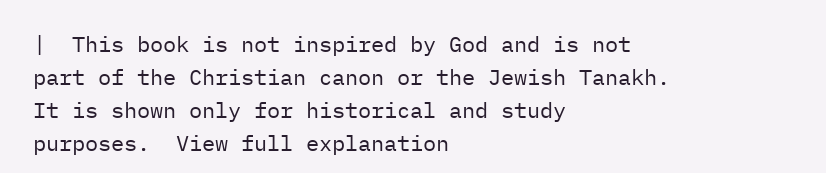|  This book is not inspired by God and is not part of the Christian canon or the Jewish Tanakh. It is shown only for historical and study purposes.  View full explanation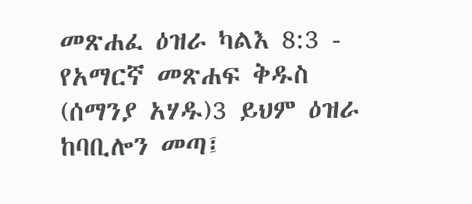መጽሐፈ ዕዝራ ካልእ 8:3 - የአማርኛ መጽሐፍ ቅዱስ (ሰማንያ አሃዱ)3 ይህም ዕዝራ ከባቢሎን መጣ፤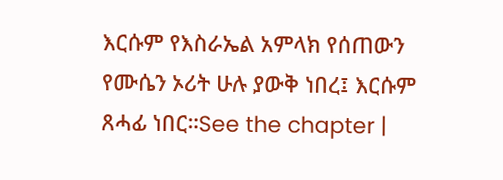እርሱም የእስራኤል አምላክ የሰጠውን የሙሴን ኦሪት ሁሉ ያውቅ ነበረ፤ እርሱም ጸሓፊ ነበር።See the chapter |